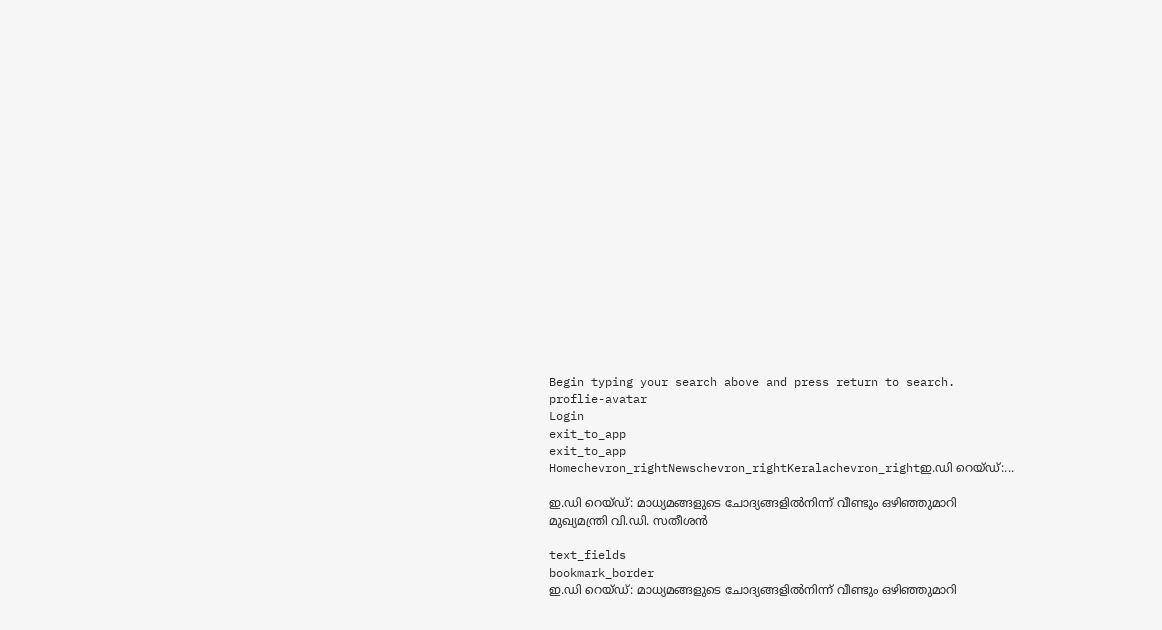Begin typing your search above and press return to search.
proflie-avatar
Login
exit_to_app
exit_to_app
Homechevron_rightNewschevron_rightKeralachevron_rightഇ.ഡി റെയ്ഡ്:...

ഇ.ഡി റെയ്ഡ്: മാധ്യമങ്ങളുടെ ചോദ്യങ്ങളിൽനിന്ന് വീണ്ടും ഒഴിഞ്ഞുമാറി മുഖ്യമന്ത്രി വി.ഡി. സതീശൻ

text_fields
bookmark_border
ഇ.ഡി റെയ്ഡ്: മാധ്യമങ്ങളുടെ ചോദ്യങ്ങളിൽനിന്ന് വീണ്ടും ഒഴിഞ്ഞുമാറി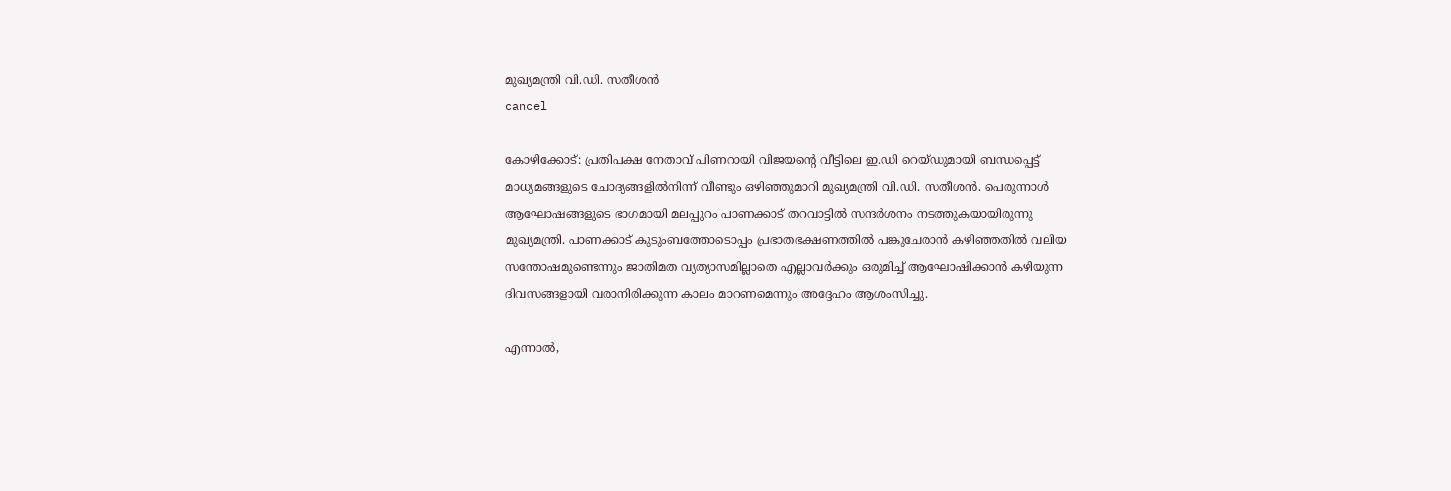മുഖ്യമന്ത്രി വി.ഡി. സതീശൻ
cancel

കോഴിക്കോട്: പ്രതിപക്ഷ നേതാവ് പിണറായി വിജയന്റെ വീട്ടിലെ ഇ.ഡി റെയ്ഡുമായി ബന്ധപ്പെട്ട് മാധ്യമങ്ങളുടെ ചോദ്യങ്ങളിൽനിന്ന് വീണ്ടും ഒഴിഞ്ഞുമാറി മുഖ്യമന്ത്രി വി.ഡി. സതീശൻ. പെരുന്നാൾ ആഘോഷങ്ങളുടെ ഭാഗമായി മലപ്പുറം പാണക്കാട് തറവാട്ടിൽ സന്ദർശനം നടത്തുകയായിരുന്നു മുഖ്യമന്ത്രി. പാണക്കാട് കുടുംബത്തോടൊപ്പം പ്രഭാതഭക്ഷണത്തിൽ പങ്കുചേരാൻ കഴിഞ്ഞതിൽ വലിയ സന്തോഷമുണ്ടെന്നും ജാതിമത വ്യത്യാസമില്ലാതെ എല്ലാവർക്കും ഒരുമിച്ച് ആഘോഷിക്കാൻ കഴിയുന്ന ദിവസങ്ങളായി വരാനിരിക്കുന്ന കാലം മാറണമെന്നും അദ്ദേഹം ആശംസിച്ചു.

എന്നാൽ,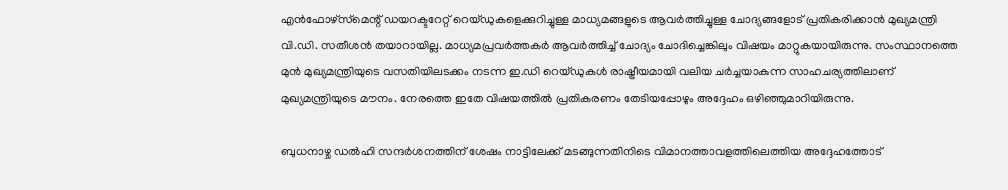എൻഫോഴ്‌സ്‌മെന്റ് ഡയറക്ടറേറ്റ് റെയ്ഡുകളെക്കുറിച്ചുള്ള മാധ്യമങ്ങളുടെ ആവർത്തിച്ചുള്ള ചോദ്യങ്ങളോട് പ്രതികരിക്കാൻ മുഖ്യമന്ത്രി വി.ഡി. സതീശൻ തയാറായില്ല. മാധ്യമപ്രവർത്തകർ ആവർത്തിച്ച് ചോദ്യം ചോദിച്ചെങ്കിലും വിഷയം മാറ്റുകയായിരുന്നു. സംസ്ഥാനത്തെ മുൻ മുഖ്യമന്ത്രിയുടെ വസതിയിലടക്കം നടന്ന ഇ.ഡി റെയ്ഡുകൾ രാഷ്ട്രീയമായി വലിയ ചർച്ചയാകുന്ന സാഹചര്യത്തിലാണ് മുഖ്യമന്ത്രിയുടെ മൗനം. നേരത്തെ ഇതേ വിഷയത്തിൽ പ്രതികരണം തേടിയപ്പോഴും അദ്ദേഹം ഒഴിഞ്ഞുമാറിയിരുന്നു.

ബുധനാഴ്ച ഡൽഹി സന്ദർശനത്തിന് ശേഷം നാട്ടിലേക്ക് മടങ്ങുന്നതിനിടെ വിമാനത്താവളത്തിലെത്തിയ അദ്ദേഹത്തോട്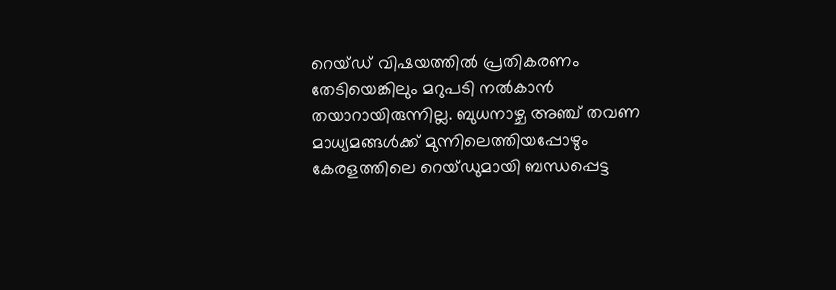റെയ്ഡ് വിഷയത്തിൽ പ്രതികരണം തേടിയെങ്കിലും മറുപടി നൽകാൻ തയാറായിരുന്നില്ല. ബുധനാഴ്ച അഞ്ച് തവണ മാധ്യമങ്ങൾക്ക് മുന്നിലെത്തിയപ്പോഴും കേരളത്തിലെ റെയ്ഡുമായി ബന്ധപ്പെട്ട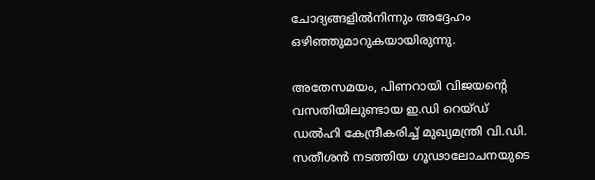ചോദ്യങ്ങളിൽനിന്നും അദ്ദേഹം ഒഴിഞ്ഞുമാറുകയായിരുന്നു.

അതേസമയം, പിണറായി വിജയന്റെ വസതിയിലുണ്ടായ ഇ.ഡി റെയ്ഡ് ഡൽഹി കേന്ദ്രീകരിച്ച് മുഖ്യമന്ത്രി വി.ഡി. സതീശൻ നടത്തിയ ഗൂഢാലോചനയുടെ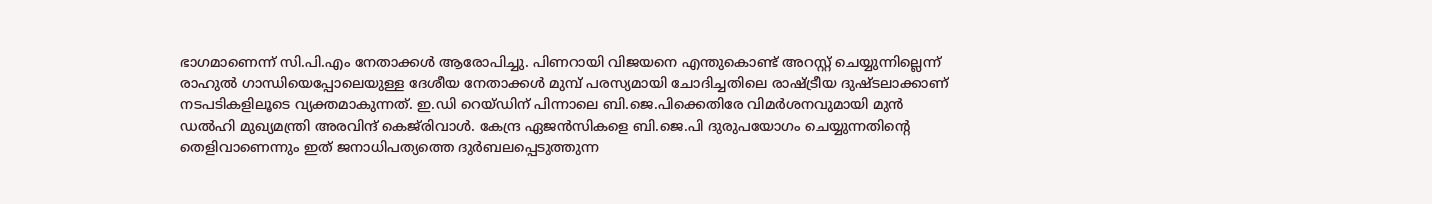ഭാഗമാണെന്ന് സി.പി.എം നേതാക്കൾ ആരോപിച്ചു. പിണറായി വിജയനെ എന്തുകൊണ്ട് അറസ്റ്റ് ചെയ്യുന്നില്ലെന്ന് രാഹുൽ ഗാന്ധിയെപ്പോലെയുള്ള ദേശീയ നേതാക്കൾ മുമ്പ് പരസ്യമായി ചോദിച്ചതിലെ രാഷ്ട്രീയ ദുഷ്ടലാക്കാണ് നടപടികളിലൂടെ വ്യക്തമാകുന്നത്. ഇ.ഡി റെയ്ഡിന് പിന്നാലെ ബി.ജെ.പിക്കെതിരേ വിമർശനവുമായി മുൻ ഡൽഹി മുഖ്യമന്ത്രി അരവിന്ദ് കെജ്‌രിവാൾ. കേന്ദ്ര ഏജൻസികളെ ബി.ജെ.പി ദുരുപയോഗം ചെയ്യുന്നതിന്റെ തെളിവാണെന്നും ഇത് ജനാധിപത്യത്തെ ദുർബലപ്പെടുത്തുന്ന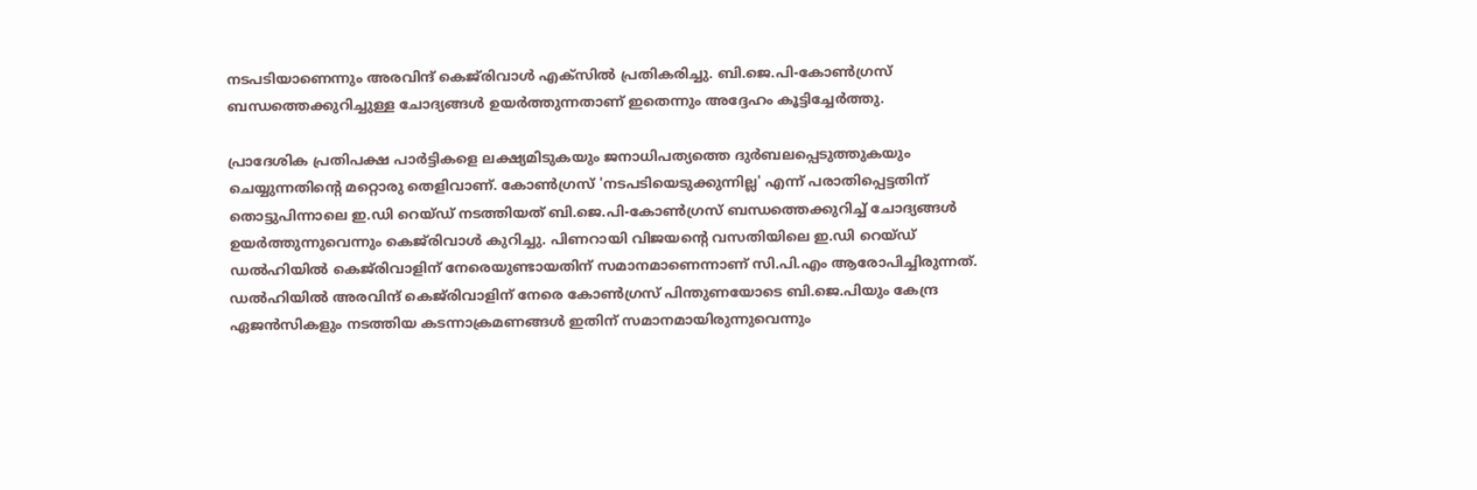നടപടിയാണെന്നും അരവിന്ദ് കെജ്‌രിവാൾ എക്‌സിൽ പ്രതികരിച്ചു. ബി.ജെ.പി-കോൺഗ്രസ് ബന്ധത്തെക്കുറിച്ചുള്ള ചോദ്യങ്ങൾ ഉയർത്തുന്നതാണ് ഇതെന്നും അദ്ദേഹം കൂട്ടിച്ചേർത്തു.

പ്രാദേശിക പ്രതിപക്ഷ പാർട്ടികളെ ലക്ഷ്യമിടുകയും ജനാധിപത്യത്തെ ദുർബലപ്പെടുത്തുകയും ചെയ്യുന്നതിന്റെ മറ്റൊരു തെളിവാണ്. കോൺഗ്രസ് 'നടപടിയെടുക്കുന്നില്ല' എന്ന് പരാതിപ്പെട്ടതിന് തൊട്ടുപിന്നാലെ ഇ.ഡി റെയ്ഡ് നടത്തിയത് ബി.ജെ.പി-കോൺഗ്രസ് ബന്ധത്തെക്കുറിച്ച് ചോദ്യങ്ങൾ ഉയർത്തുന്നുവെന്നും കെജ്‌രിവാൾ കുറിച്ചു. പിണറായി വിജയന്റെ വസതിയിലെ ഇ.ഡി റെയ്ഡ് ഡൽഹിയിൽ കെജ്‌രിവാളിന് നേരെയുണ്ടായതിന് സമാനമാണെന്നാണ് സി.പി.എം ആരോപിച്ചിരുന്നത്. ഡൽഹിയിൽ അരവിന്ദ് കെജ്‌രിവാളിന് നേരെ കോൺഗ്രസ് പിന്തുണയോടെ ബി.ജെ.പിയും കേന്ദ്ര ഏജൻസികളും നടത്തിയ കടന്നാക്രമണങ്ങൾ ഇതിന് സമാനമായിരുന്നുവെന്നും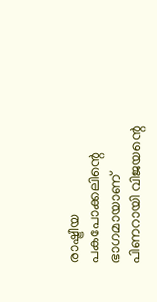രാഷ്ട്രീയ പകപോക്കലിന്റെ ഭാഗമായാണ് പിണറായി വിജയന്റെ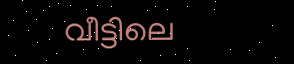വീട്ടിലെ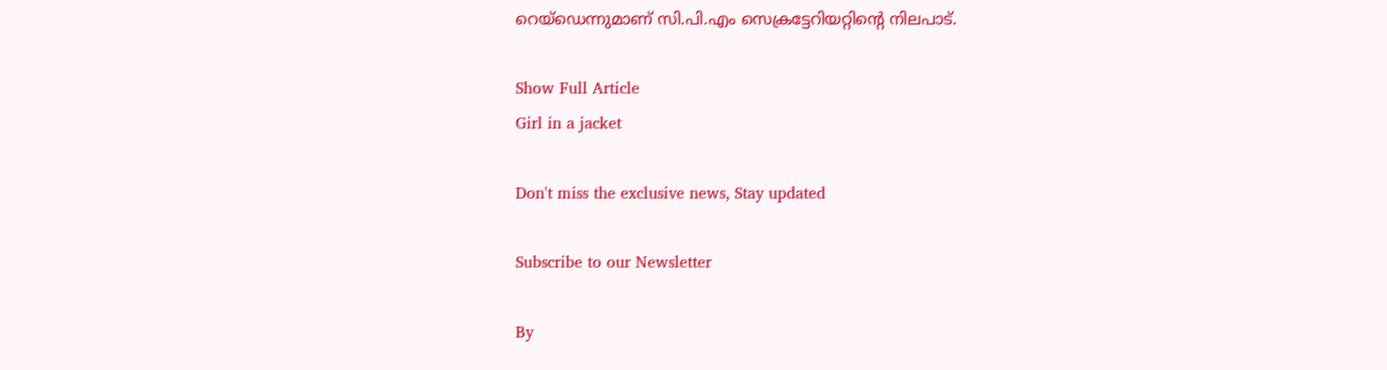റെയ്ഡെന്നുമാണ് സി.പി.എം സെക്രട്ടേറിയറ്റിന്റെ നിലപാട്.

Show Full Article
Girl in a jacket

Don't miss the exclusive news, Stay updated

Subscribe to our Newsletter

By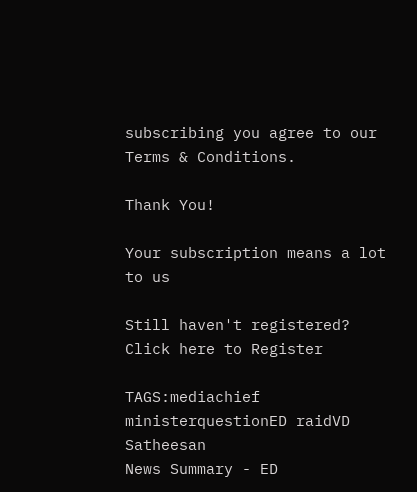subscribing you agree to our Terms & Conditions.

Thank You!

Your subscription means a lot to us

Still haven't registered? Click here to Register

TAGS:mediachief ministerquestionED raidVD Satheesan
News Summary - ED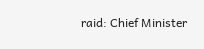raid: Chief Minister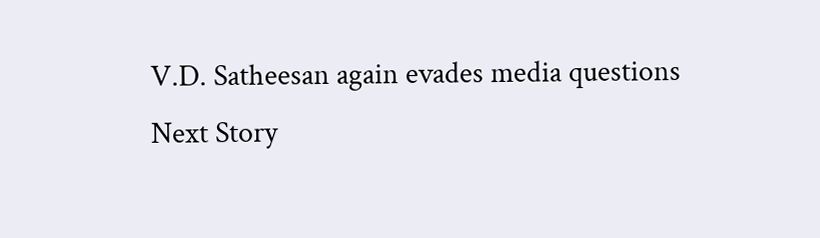V.D. Satheesan again evades media questions
Next Story